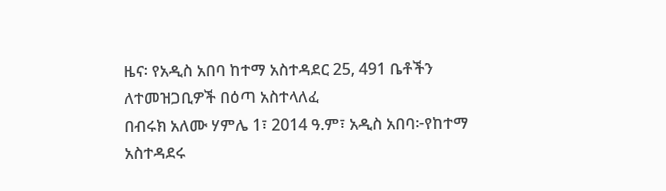ዜና፡ የአዲስ አበባ ከተማ አስተዳደር 25, 491 ቤቶችን ለተመዝጋቢዎች በዕጣ አስተላለፈ
በብሩክ አለሙ ሃምሌ 1፣ 2014 ዓ.ም፣ አዲስ አበባ፦የከተማ አስተዳደሩ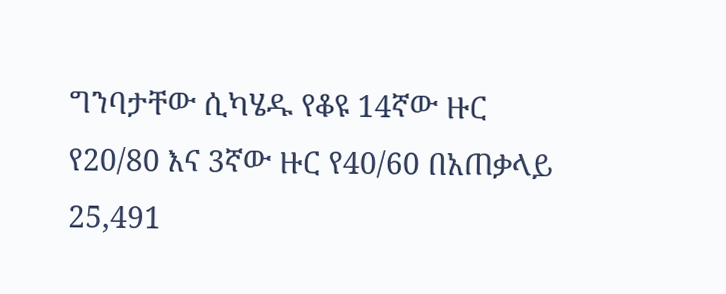ግንባታቸው ሲካሄዱ የቆዩ 14ኛው ዙር የ20/80 እና 3ኛው ዙር የ40/60 በአጠቃላይ 25,491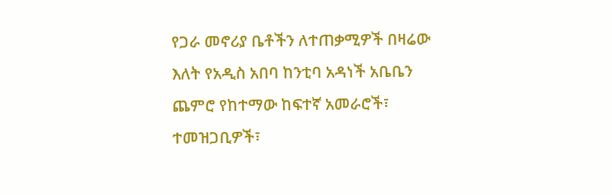የጋራ መኖሪያ ቤቶችን ለተጠቃሚዎች በዛሬው እለት የአዲስ አበባ ከንቲባ አዳነች አቤቤን ጨምሮ የከተማው ከፍተኛ አመራሮች፣ ተመዝጋቢዎች፣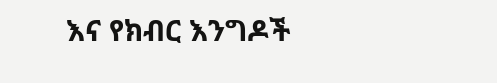እና የክብር እንግዶች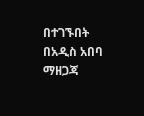በተገኙበት በአዲስ አበባ ማዘጋጃ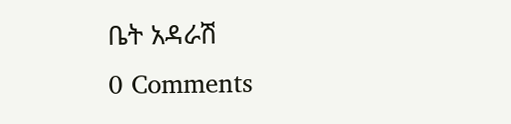ቤት አዳራሽ
0 Comments